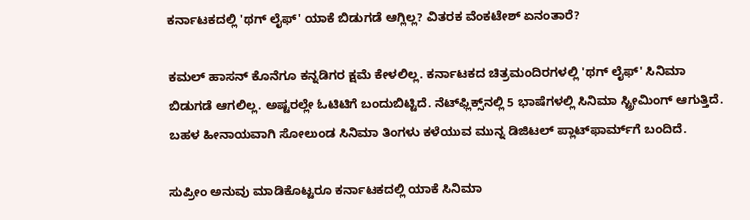ಕರ್ನಾಟಕದಲ್ಲಿ 'ಥಗ್ ಲೈಫ್' ಯಾಕೆ ಬಿಡುಗಡೆ ಆಗ್ಲಿಲ್ಲ? ವಿತರಕ ವೆಂಕಟೇಶ್ ಏನಂತಾರೆ?

ಕಮಲ್ ಹಾಸನ್ ಕೊನೆಗೂ ಕನ್ನಡಿಗರ ಕ್ಷಮೆ ಕೇಳಲಿಲ್ಲ. ಕರ್ನಾಟಕದ ಚಿತ್ರಮಂದಿರಗಳಲ್ಲಿ 'ಥಗ್ ಲೈಫ್' ಸಿನಿಮಾ ಬಿಡುಗಡೆ ಆಗಲಿಲ್ಲ. ಅಷ್ಟರಲ್ಲೇ ಓಟಿಟಿಗೆ ಬಂದುಬಿಟ್ಟಿದೆ. ನೆಟ್‌ಫ್ಲಿಕ್ಸ್‌ನಲ್ಲಿ 5 ಭಾಷೆಗಳಲ್ಲಿ ಸಿನಿಮಾ ಸ್ಟ್ರೀಮಿಂಗ್ ಆಗುತ್ತಿದೆ. ಬಹಳ ಹೀನಾಯವಾಗಿ ಸೋಲುಂಡ ಸಿನಿಮಾ ತಿಂಗಳು ಕಳೆಯುವ ಮುನ್ನ ಡಿಜಿಟಲ್ ಪ್ಲಾಟ್‌ಫಾರ್ಮ್‌ಗೆ ಬಂದಿದೆ.

ಸುಪ್ರೀಂ ಅನುವು ಮಾಡಿಕೊಟ್ಟರೂ ಕರ್ನಾಟಕದಲ್ಲಿ ಯಾಕೆ ಸಿನಿಮಾ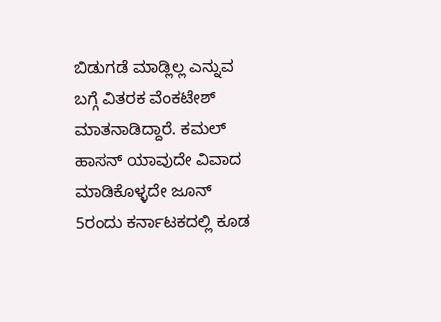ಬಿಡುಗಡೆ ಮಾಡ್ಲಿಲ್ಲ ಎನ್ನುವ ಬಗ್ಗೆ ವಿತರಕ ವೆಂಕಟೇಶ್ ಮಾತನಾಡಿದ್ದಾರೆ. ಕಮಲ್ ಹಾಸನ್ ಯಾವುದೇ ವಿವಾದ ಮಾಡಿಕೊಳ್ಳದೇ ಜೂನ್ 5ರಂದು ಕರ್ನಾಟಕದಲ್ಲಿ ಕೂಡ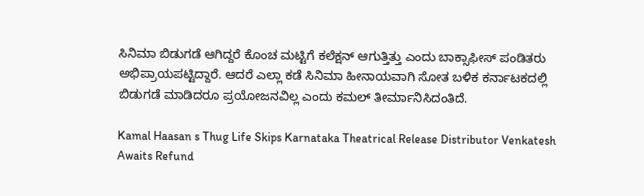ಸಿನಿಮಾ ಬಿಡುಗಡೆ ಆಗಿದ್ದರೆ ಕೊಂಚ ಮಟ್ಟಿಗೆ ಕಲೆಕ್ಷನ್ ಆಗುತ್ತಿತ್ತು ಎಂದು ಬಾಕ್ಸಾಫೀಸ್ ಪಂಡಿತರು ಅಭಿಪ್ರಾಯಪಟ್ಟಿದ್ದಾರೆ. ಆದರೆ ಎಲ್ಲಾ ಕಡೆ ಸಿನಿಮಾ ಹೀನಾಯವಾಗಿ ಸೋತ ಬಳಿಕ ಕರ್ನಾಟಕದಲ್ಲಿ ಬಿಡುಗಡೆ ಮಾಡಿದರೂ ಪ್ರಯೋಜನವಿಲ್ಲ ಎಂದು ಕಮಲ್ ತೀರ್ಮಾನಿಸಿದಂತಿದೆ.

Kamal Haasan s Thug Life Skips Karnataka Theatrical Release Distributor Venkatesh Awaits Refund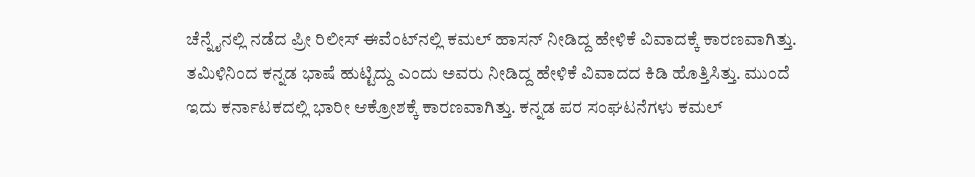ಚೆನ್ನೈನಲ್ಲಿ ನಡೆದ ಪ್ರೀ ರಿಲೀಸ್ ಈವೆಂಟ್‌ನಲ್ಲಿ ಕಮಲ್ ಹಾಸನ್ ನೀಡಿದ್ದ ಹೇಳಿಕೆ ವಿವಾದಕ್ಕೆ ಕಾರಣವಾಗಿತ್ತು. ತಮಿಳಿನಿಂದ ಕನ್ನಡ ಭಾಷೆ ಹುಟ್ಟಿದ್ದು ಎಂದು ಅವರು ನೀಡಿದ್ದ ಹೇಳಿಕೆ ವಿವಾದದ ಕಿಡಿ ಹೊತ್ತಿಸಿತ್ತು. ಮುಂದೆ ಇದು ಕರ್ನಾಟಕದಲ್ಲಿ ಭಾರೀ ಆಕ್ರೋಶಕ್ಕೆ ಕಾರಣವಾಗಿತ್ತು. ಕನ್ನಡ ಪರ ಸಂಘಟನೆಗಳು ಕಮಲ್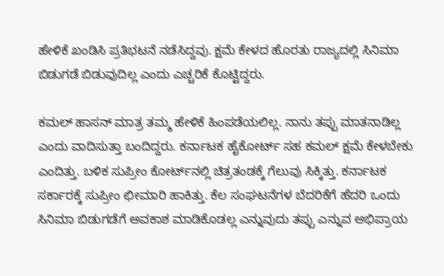ಹೇಳಿಕೆ ಖಂಡಿಸಿ ಪ್ರತಿಭಟನೆ ನಡೆಸಿದ್ದವು. ಕ್ಷಮೆ ಕೇಳದ ಹೊರತು ರಾಜ್ಯದಲ್ಲಿ ಸಿನಿಮಾ ಬಿಡುಗಡೆ ಬಿಡುವುದಿಲ್ಲ ಎಂದು ಎಚ್ಚರಿಕೆ ಕೊಟ್ಟಿದ್ದರು.

ಕಮಲ್ ಹಾಸನ್ ಮಾತ್ರ ತಮ್ಮ ಹೇಳಿಕೆ ಹಿಂಪಡೆಯಲಿಲ್ಲ. ನಾನು ತಪ್ಪು ಮಾತನಾಡಿಲ್ಲ ಎಂದು ವಾದಿಸುತ್ತಾ ಬಂದಿದ್ದರು. ಕರ್ನಾಟಕ ಹೈಕೋರ್ಟ್ ಸಹ ಕಮಲ್ ಕ್ಷಮೆ ಕೇಳಬೇಕು ಎಂದಿತ್ತು. ಬಳಿಕ ಸುಪ್ರೀಂ ಕೋರ್ಟ್‌ನಲ್ಲಿ ಚಿತ್ರತಂಡಕ್ಕೆ ಗೆಲುವು ಸಿಕ್ಕಿತ್ತು. ಕರ್ನಾಟಕ ಸರ್ಕಾರಕ್ಕೆ ಸುಪ್ರೀಂ ಛೀಮಾರಿ ಹಾಕಿತ್ತು. ಕೆಲ ಸಂಘಟನೆಗಳ ಬೆದರಿಕೆಗೆ ಹೆದರಿ ಒಂದು ಸಿನಿಮಾ ಬಿಡುಗಡೆಗೆ ಅವಕಾಶ ಮಾಡಿಕೊಡಲ್ಲ ಎನ್ನುವುದು ತಪ್ಪು ಎನ್ನುವ ಅಭಿಪ್ರಾಯ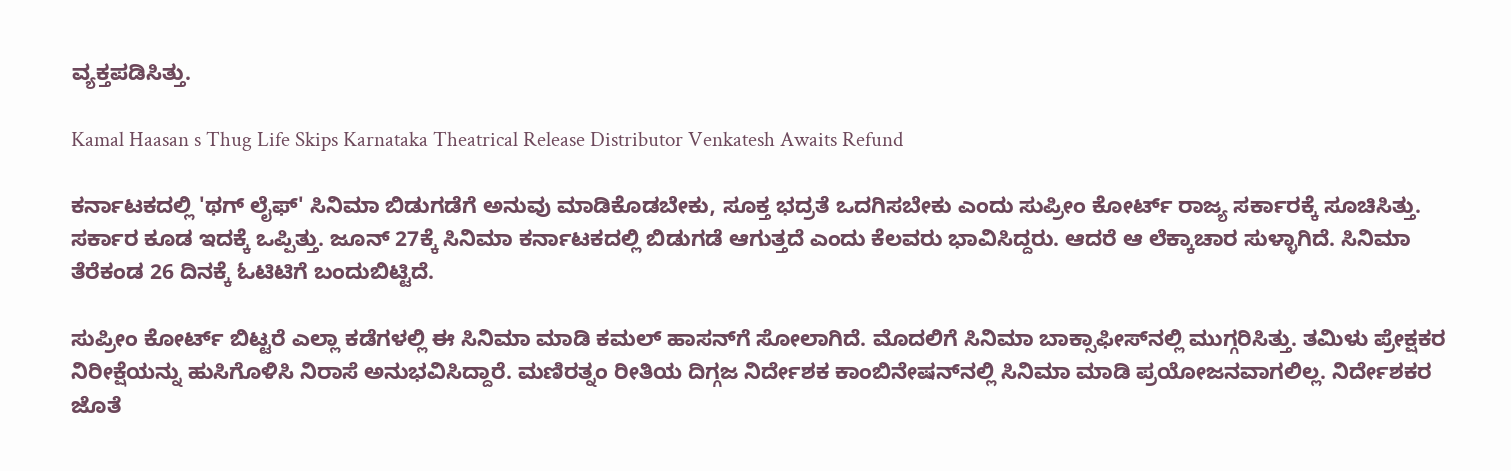ವ್ಯಕ್ತಪಡಿಸಿತ್ತು.

Kamal Haasan s Thug Life Skips Karnataka Theatrical Release Distributor Venkatesh Awaits Refund

ಕರ್ನಾಟಕದಲ್ಲಿ 'ಥಗ್ ಲೈಫ್' ಸಿನಿಮಾ ಬಿಡುಗಡೆಗೆ ಅನುವು ಮಾಡಿಕೊಡಬೇಕು, ಸೂಕ್ತ ಭದ್ರತೆ ಒದಗಿಸಬೇಕು ಎಂದು ಸುಪ್ರೀಂ ಕೋರ್ಟ್ ರಾಜ್ಯ ಸರ್ಕಾರಕ್ಕೆ ಸೂಚಿಸಿತ್ತು. ಸರ್ಕಾರ ಕೂಡ ಇದಕ್ಕೆ ಒಪ್ಪಿತ್ತು. ಜೂನ್ 27ಕ್ಕೆ ಸಿನಿಮಾ ಕರ್ನಾಟಕದಲ್ಲಿ ಬಿಡುಗಡೆ ಆಗುತ್ತದೆ ಎಂದು ಕೆಲವರು ಭಾವಿಸಿದ್ದರು. ಆದರೆ ಆ ಲೆಕ್ಕಾಚಾರ ಸುಳ್ಳಾಗಿದೆ. ಸಿನಿಮಾ ತೆರೆಕಂಡ 26 ದಿನಕ್ಕೆ ಓಟಿಟಿಗೆ ಬಂದುಬಿಟ್ಟಿದೆ.

ಸುಪ್ರೀಂ ಕೋರ್ಟ್ ಬಿಟ್ಟರೆ ಎಲ್ಲಾ ಕಡೆಗಳಲ್ಲಿ ಈ ಸಿನಿಮಾ ಮಾಡಿ ಕಮಲ್ ಹಾಸನ್‌ಗೆ ಸೋಲಾಗಿದೆ. ಮೊದಲಿಗೆ ಸಿನಿಮಾ ಬಾಕ್ಸಾಫೀಸ್‌ನಲ್ಲಿ ಮುಗ್ಗರಿಸಿತ್ತು. ತಮಿಳು ಪ್ರೇಕ್ಷಕರ ನಿರೀಕ್ಷೆಯನ್ನು ಹುಸಿಗೊಳಿಸಿ ನಿರಾಸೆ ಅನುಭವಿಸಿದ್ದಾರೆ. ಮಣಿರತ್ನಂ ರೀತಿಯ ದಿಗ್ಗಜ ನಿರ್ದೇಶಕ ಕಾಂಬಿನೇಷನ್‌ನಲ್ಲಿ ಸಿನಿಮಾ ಮಾಡಿ ಪ್ರಯೋಜನವಾಗಲಿಲ್ಲ. ನಿರ್ದೇಶಕರ ಜೊತೆ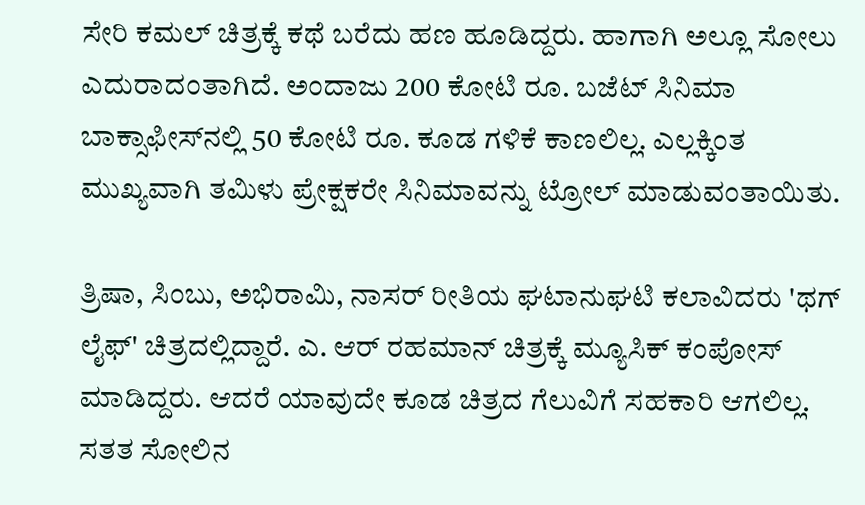ಸೇರಿ ಕಮಲ್ ಚಿತ್ರಕ್ಕೆ ಕಥೆ ಬರೆದು ಹಣ ಹೂಡಿದ್ದರು. ಹಾಗಾಗಿ ಅಲ್ಲೂ ಸೋಲು ಎದುರಾದಂತಾಗಿದೆ. ಅಂದಾಜು 200 ಕೋಟಿ ರೂ. ಬಜೆಟ್ ಸಿನಿಮಾ ಬಾಕ್ಸಾಫೀಸ್‌ನಲ್ಲಿ 50 ಕೋಟಿ ರೂ. ಕೂಡ ಗಳಿಕೆ ಕಾಣಲಿಲ್ಲ. ಎಲ್ಲಕ್ಕಿಂತ ಮುಖ್ಯವಾಗಿ ತಮಿಳು ಪ್ರೇಕ್ಷಕರೇ ಸಿನಿಮಾವನ್ನು ಟ್ರೋಲ್ ಮಾಡುವಂತಾಯಿತು.

ತ್ರಿಷಾ, ಸಿಂಬು, ಅಭಿರಾಮಿ, ನಾಸರ್ ರೀತಿಯ ಘಟಾನುಘಟಿ ಕಲಾವಿದರು 'ಥಗ್ ಲೈಫ್' ಚಿತ್ರದಲ್ಲಿದ್ದಾರೆ. ಎ. ಆರ್ ರಹಮಾನ್ ಚಿತ್ರಕ್ಕೆ ಮ್ಯೂಸಿಕ್ ಕಂಪೋಸ್ ಮಾಡಿದ್ದರು. ಆದರೆ ಯಾವುದೇ ಕೂಡ ಚಿತ್ರದ ಗೆಲುವಿಗೆ ಸಹಕಾರಿ ಆಗಲಿಲ್ಲ. ಸತತ ಸೋಲಿನ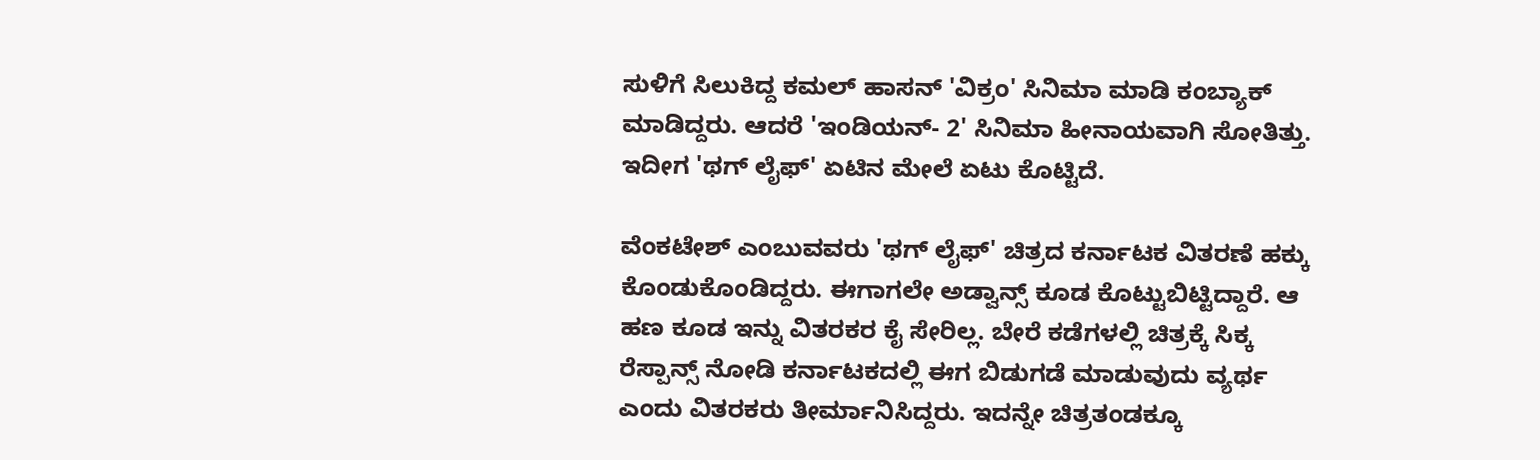ಸುಳಿಗೆ ಸಿಲುಕಿದ್ದ ಕಮಲ್ ಹಾಸನ್ 'ವಿಕ್ರಂ' ಸಿನಿಮಾ ಮಾಡಿ ಕಂಬ್ಯಾಕ್ ಮಾಡಿದ್ದರು. ಆದರೆ 'ಇಂಡಿಯನ್- 2' ಸಿನಿಮಾ ಹೀನಾಯವಾಗಿ ಸೋತಿತ್ತು. ಇದೀಗ 'ಥಗ್ ಲೈಫ್' ಏಟಿನ ಮೇಲೆ ಏಟು ಕೊಟ್ಟಿದೆ.

ವೆಂಕಟೇಶ್ ಎಂಬುವವರು 'ಥಗ್ ಲೈಫ್' ಚಿತ್ರದ ಕರ್ನಾಟಕ ವಿತರಣೆ ಹಕ್ಕು ಕೊಂಡುಕೊಂಡಿದ್ದರು. ಈಗಾಗಲೇ ಅಡ್ವಾನ್ಸ್ ಕೂಡ ಕೊಟ್ಟುಬಿಟ್ಟಿದ್ದಾರೆ. ಆ ಹಣ ಕೂಡ ಇನ್ನು ವಿತರಕರ ಕೈ ಸೇರಿಲ್ಲ. ಬೇರೆ ಕಡೆಗಳಲ್ಲಿ ಚಿತ್ರಕ್ಕೆ ಸಿಕ್ಕ ರೆಸ್ಪಾನ್ಸ್ ನೋಡಿ ಕರ್ನಾಟಕದಲ್ಲಿ ಈಗ ಬಿಡುಗಡೆ ಮಾಡುವುದು ವ್ಯರ್ಥ ಎಂದು ವಿತರಕರು ತೀರ್ಮಾನಿಸಿದ್ದರು. ಇದನ್ನೇ ಚಿತ್ರತಂಡಕ್ಕೂ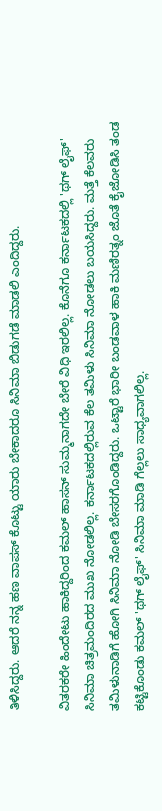ತಿಳಿಸಿದ್ದರು. ಆದರೆ ನನ್ನ ಹಣ ವಾಪಸ್ ಕೊಟ್ಟು ಯಾರು ಬೇಕಾದರೂ ಸಿನಿಮಾ ಬಿಡುಗಡೆ ಮಾಡಲಿ ಎಂದಿದ್ದರು.

ವಿತರಕರೇ ಹಿಂದೇಟು ಹಾಕಿದ್ದರಿಂದ ಕಮಲ್ ಹಾಸನ್ ಸುಮ್ಮನಾಗದೇ ಬೇರೆ ವಿಧಿ ಇರಲಿಲ್ಲ. ಕೊನೆಗೂ ಕರ್ನಾಟಕದಲ್ಲಿ 'ಥಗ್ ಲೈಫ್' ಸಿನಿಮಾ ಚಿತ್ರಮಂದಿರದ ಮುಖ ನೋಡಲಿಲ್ಲ. ಕರ್ನಾಟಕದಲ್ಲಿರುವ ಕೆಲ ತಮಿಳು ಸಿನಿಮಾ ನೋಡಲು ಬಯಸಿದ್ದರು. ಮತ್ತೆ ಕೆಲವರು ತಮಿಳುನಾಡಿಗೆ ಹೋಗಿ ಸಿನಿಮಾ ನೋಡಿ ಬೇಸರಗೊಂಡಿದ್ದರು. ಒಟ್ಟಾರೆ ಭಾರೀ ಬಂಡವಾಳ ಹಾಕಿ ಮಣಿರತ್ನಂ ಜೊತೆ ಕೈಜೋಡಿಸಿ ತಂಡ ಕಟ್ಟಿಕೊಂಡು ಕಮಲ್ 'ಥಗ್ ಲೈಫ್' ಸಿನಿಮಾ ಮಾಡಿ ಗೆಲ್ಲಲು ಸಾಧ್ಯವಾಗಲಿಲ್ಲ.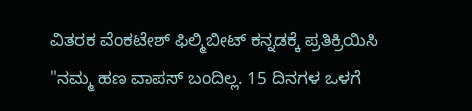ವಿತರಕ ವೆಂಕಟೇಶ್ ಫಿಲ್ಮಿಬೀಟ್ ಕನ್ನಡಕ್ಕೆ ಪ್ರತಿಕ್ರಿಯಿಸಿ "ನಮ್ಮ ಹಣ ವಾಪಸ್ ಬಂದಿಲ್ಲ. 15 ದಿನಗಳ ಒಳಗೆ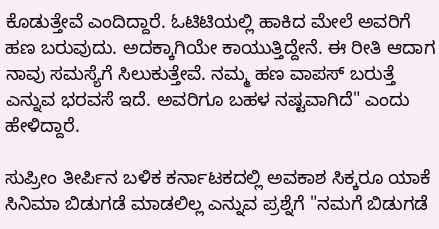ಕೊಡುತ್ತೇವೆ ಎಂದಿದ್ದಾರೆ. ಓಟಿಟಿಯಲ್ಲಿ ಹಾಕಿದ ಮೇಲೆ ಅವರಿಗೆ ಹಣ ಬರುವುದು. ಅದಕ್ಕಾಗಿಯೇ ಕಾಯುತ್ತಿದ್ದೇನೆ. ಈ ರೀತಿ ಆದಾಗ ನಾವು ಸಮಸ್ಯೆಗೆ ಸಿಲುಕುತ್ತೇವೆ. ನಮ್ಮ ಹಣ ವಾಪಸ್ ಬರುತ್ತೆ ಎನ್ನುವ ಭರವಸೆ ಇದೆ. ಅವರಿಗೂ ಬಹಳ ನಷ್ಟವಾಗಿದೆ" ಎಂದು ಹೇಳಿದ್ದಾರೆ.

ಸುಪ್ರೀಂ ತೀರ್ಪಿನ ಬಳಿಕ ಕರ್ನಾಟಕದಲ್ಲಿ ಅವಕಾಶ ಸಿಕ್ಕರೂ ಯಾಕೆ ಸಿನಿಮಾ ಬಿಡುಗಡೆ ಮಾಡಲಿಲ್ಲ ಎನ್ನುವ ಪ್ರಶ್ನೆಗೆ "ನಮಗೆ ಬಿಡುಗಡೆ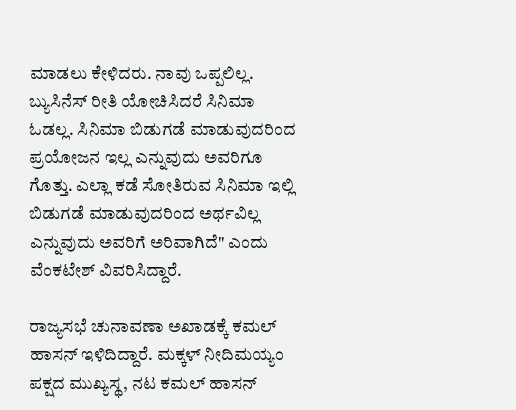ಮಾಡಲು ಕೇಳಿದರು. ನಾವು ಒಪ್ಪಲಿಲ್ಲ. ಬ್ಯುಸಿನೆಸ್ ರೀತಿ ಯೋಚಿಸಿದರೆ ಸಿನಿಮಾ ಓಡಲ್ಲ. ಸಿನಿಮಾ ಬಿಡುಗಡೆ ಮಾಡುವುದರಿಂದ ಪ್ರಯೋಜನ ಇಲ್ಲ ಎನ್ನುವುದು ಅವರಿಗೂ ಗೊತ್ತು. ಎಲ್ಲಾ ಕಡೆ ಸೋತಿರುವ ಸಿನಿಮಾ ಇಲ್ಲಿ ಬಿಡುಗಡೆ ಮಾಡುವುದರಿಂದ ಅರ್ಥವಿಲ್ಲ ಎನ್ನುವುದು ಅವರಿಗೆ ಅರಿವಾಗಿದೆ" ಎಂದು ವೆಂಕಟೇಶ್ ವಿವರಿಸಿದ್ದಾರೆ.

ರಾಜ್ಯಸಭೆ ಚುನಾವಣಾ ಅಖಾಡಕ್ಕೆ ಕಮಲ್ ಹಾಸನ್ ಇಳಿದಿದ್ದಾರೆ. ಮಕ್ಕಳ್ ನೀದಿಮಯ್ಯಂ ಪಕ್ಷದ ಮುಖ್ಯಸ್ಥ, ನಟ ಕಮಲ್ ಹಾಸನ್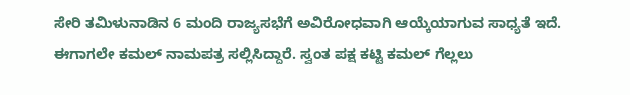ಸೇರಿ ತಮಿಳುನಾಡಿನ 6 ಮಂದಿ ರಾಜ್ಯಸಭೆಗೆ ಅವಿರೋಧವಾಗಿ ಆಯ್ಕೆಯಾಗುವ ಸಾಧ್ಯತೆ ಇದೆ. ಈಗಾಗಲೇ ಕಮಲ್ ನಾಮಪತ್ರ ಸಲ್ಲಿಸಿದ್ದಾರೆ. ಸ್ವಂತ ಪಕ್ಷ ಕಟ್ಟಿ ಕಮಲ್ ಗೆಲ್ಲಲು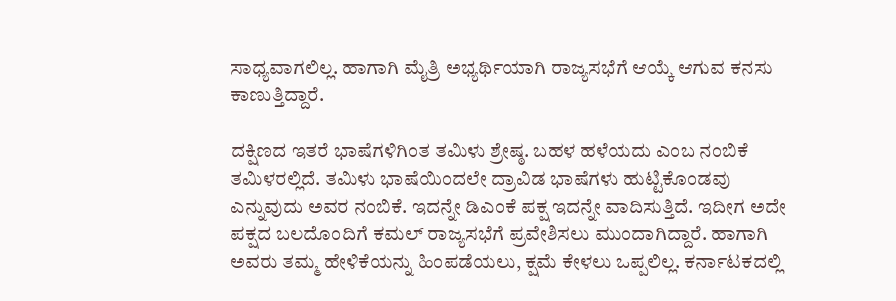ಸಾಧ್ಯವಾಗಲಿಲ್ಲ. ಹಾಗಾಗಿ ಮೈತ್ರಿ ಅಭ್ಯರ್ಥಿಯಾಗಿ ರಾಜ್ಯಸಭೆಗೆ ಆಯ್ಕೆ ಆಗುವ ಕನಸು ಕಾಣುತ್ತಿದ್ದಾರೆ.

ದಕ್ಷಿಣದ ಇತರೆ ಭಾಷೆಗಳಿಗಿಂತ ತಮಿಳು ಶ್ರೇಷ್ಠ. ಬಹಳ ಹಳೆಯದು ಎಂಬ ನಂಬಿಕೆ ತಮಿಳರಲ್ಲಿದೆ. ತಮಿಳು ಭಾಷೆಯಿಂದಲೇ ದ್ರಾವಿಡ ಭಾಷೆಗಳು ಹುಟ್ಟಿಕೊಂಡವು ಎನ್ನುವುದು ಅವರ ನಂಬಿಕೆ. ಇದನ್ನೇ ಡಿಎಂಕೆ ಪಕ್ಷ ಇದನ್ನೇ ವಾದಿಸುತ್ತಿದೆ. ಇದೀಗ ಅದೇ ಪಕ್ಷದ ಬಲದೊಂದಿಗೆ ಕಮಲ್ ರಾಜ್ಯಸಭೆಗೆ ಪ್ರವೇಶಿಸಲು ಮುಂದಾಗಿದ್ದಾರೆ. ಹಾಗಾಗಿ ಅವರು ತಮ್ಮ ಹೇಳಿಕೆಯನ್ನು ಹಿಂಪಡೆಯಲು, ಕ್ಷಮೆ ಕೇಳಲು ಒಪ್ಪಲಿಲ್ಲ. ಕರ್ನಾಟಕದಲ್ಲಿ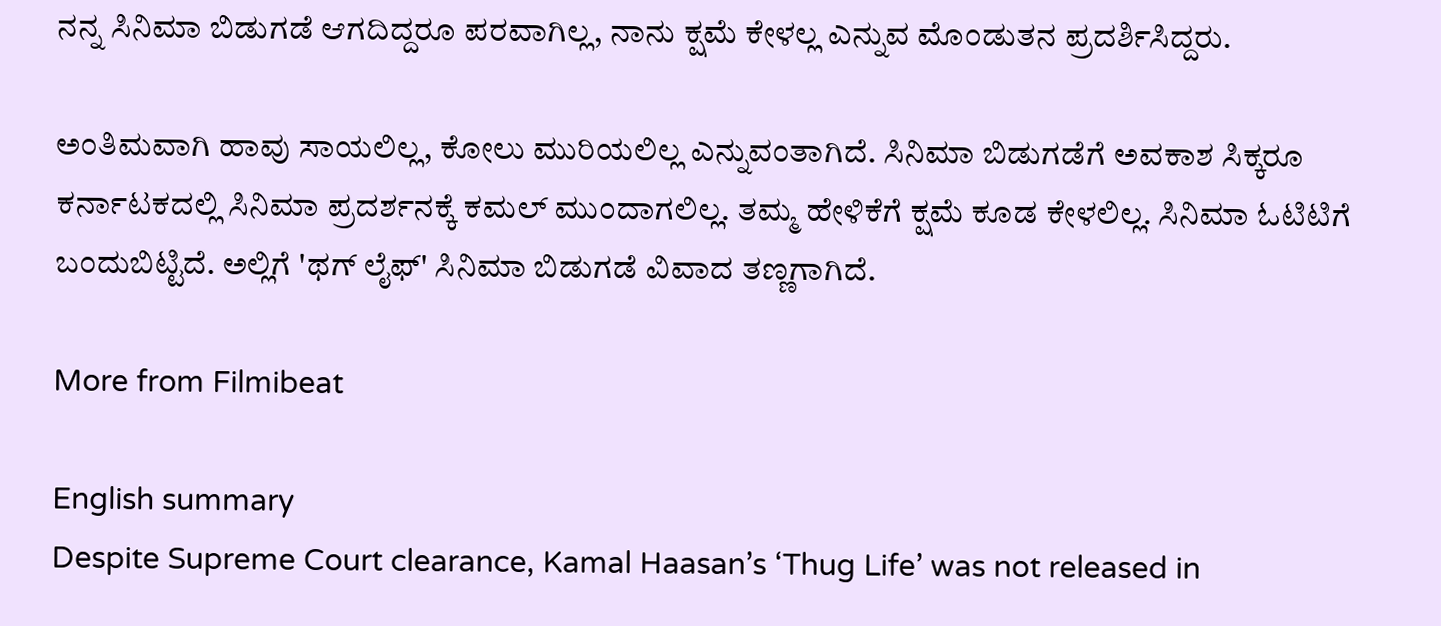ನನ್ನ ಸಿನಿಮಾ ಬಿಡುಗಡೆ ಆಗದಿದ್ದರೂ ಪರವಾಗಿಲ್ಲ, ನಾನು ಕ್ಷಮೆ ಕೇಳಲ್ಲ ಎನ್ನುವ ಮೊಂಡುತನ ಪ್ರದರ್ಶಿಸಿದ್ದರು.

ಅಂತಿಮವಾಗಿ ಹಾವು ಸಾಯಲಿಲ್ಲ, ಕೋಲು ಮುರಿಯಲಿಲ್ಲ ಎನ್ನುವಂತಾಗಿದೆ. ಸಿನಿಮಾ ಬಿಡುಗಡೆಗೆ ಅವಕಾಶ ಸಿಕ್ಕರೂ ಕರ್ನಾಟಕದಲ್ಲಿ ಸಿನಿಮಾ ಪ್ರದರ್ಶನಕ್ಕೆ ಕಮಲ್ ಮುಂದಾಗಲಿಲ್ಲ. ತಮ್ಮ ಹೇಳಿಕೆಗೆ ಕ್ಷಮೆ ಕೂಡ ಕೇಳಲಿಲ್ಲ. ಸಿನಿಮಾ ಓಟಿಟಿಗೆ ಬಂದುಬಿಟ್ಟಿದೆ. ಅಲ್ಲಿಗೆ 'ಥಗ್ ಲೈಫ್' ಸಿನಿಮಾ ಬಿಡುಗಡೆ ವಿವಾದ ತಣ್ಣಗಾಗಿದೆ.

More from Filmibeat

English summary
Despite Supreme Court clearance, Kamal Haasan’s ‘Thug Life’ was not released in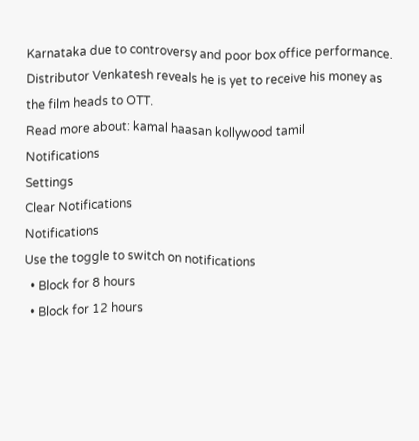Karnataka due to controversy and poor box office performance. Distributor Venkatesh reveals he is yet to receive his money as the film heads to OTT.
Read more about: kamal haasan kollywood tamil
Notifications
Settings
Clear Notifications
Notifications
Use the toggle to switch on notifications
  • Block for 8 hours
  • Block for 12 hours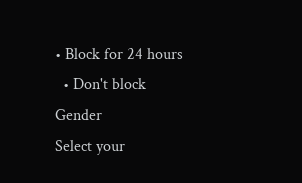• Block for 24 hours
  • Don't block
Gender
Select your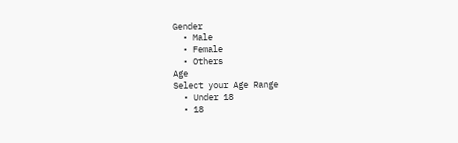Gender
  • Male
  • Female
  • Others
Age
Select your Age Range
  • Under 18
  • 18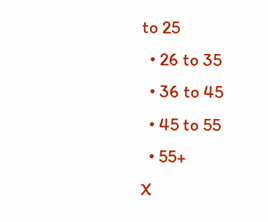to 25
  • 26 to 35
  • 36 to 45
  • 45 to 55
  • 55+
X